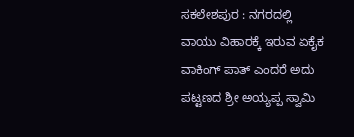ಸಕಲೇಶಪುರ : ನಗರದಲ್ಲಿ ವಾಯು ವಿಹಾರಕ್ಕೆ ಇರುವ ಏಕೈಕ ವಾಕಿಂಗ್ ಪಾತ್ ಎಂದರೆ ಅದು ಪಟ್ಟಣದ ಶ್ರೀ ಅಯ್ಯಪ್ಪ ಸ್ವಾಮಿ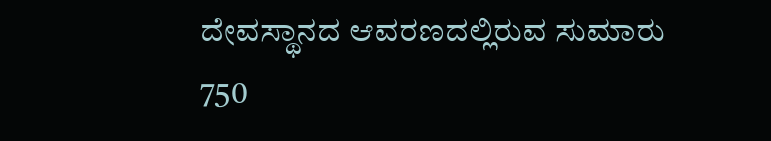ದೇವಸ್ಥಾನದ ಆವರಣದಲ್ಲಿರುವ ಸುಮಾರು 750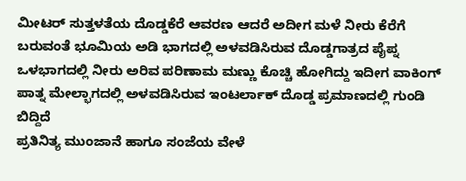ಮೀಟರ್ ಸುತ್ತಳತೆಯ ದೊಡ್ಡಕೆರೆ ಆವರಣ ಆದರೆ ಅದೀಗ ಮಳೆ ನೀರು ಕೆರೆಗೆ ಬರುವಂತೆ ಭೂಮಿಯ ಅಡಿ ಭಾಗದಲ್ಲಿ ಅಳವಡಿಸಿರುವ ದೊಡ್ಡಗಾತ್ರದ ಪೈಪ್ನ ಒಳಭಾಗದಲ್ಲಿ ನೀರು ಅರಿವ ಪರಿಣಾಮ ಮಣ್ಣು ಕೊಚ್ಚಿ ಹೋಗಿದ್ದು ಇದೀಗ ವಾಕಿಂಗ್ ಪಾತ್ನ ಮೇಲ್ಭಾಗದಲ್ಲಿ ಅಳವಡಿಸಿರುವ ಇಂಟರ್ಲಾಕ್ ದೊಡ್ಡ ಪ್ರಮಾಣದಲ್ಲಿ ಗುಂಡಿ ಬಿದ್ದಿದೆ
ಪ್ರತಿನಿತ್ಯ ಮುಂಜಾನೆ ಹಾಗೂ ಸಂಜೆಯ ವೇಳೆ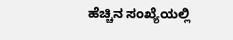ಹೆಚ್ಚಿನ ಸಂಖ್ಯೆಯಲ್ಲಿ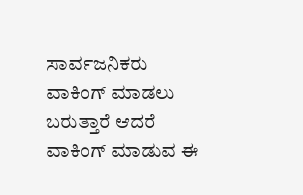ಸಾರ್ವಜನಿಕರು ವಾಕಿಂಗ್ ಮಾಡಲು ಬರುತ್ತಾರೆ ಆದರೆ ವಾಕಿಂಗ್ ಮಾಡುವ ಈ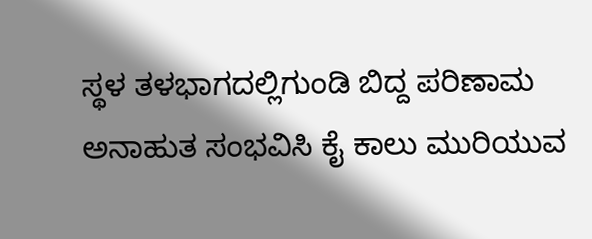ಸ್ಥಳ ತಳಭಾಗದಲ್ಲಿಗುಂಡಿ ಬಿದ್ದ ಪರಿಣಾಮ ಅನಾಹುತ ಸಂಭವಿಸಿ ಕೈ ಕಾಲು ಮುರಿಯುವ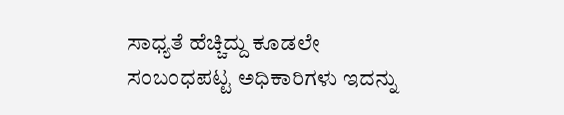ಸಾಧ್ಯತೆ ಹೆಚ್ಚಿದ್ದು ಕೂಡಲೇ ಸಂಬಂಧಪಟ್ಟ ಅಧಿಕಾರಿಗಳು ಇದನ್ನು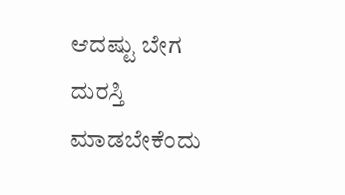ಆದಷ್ಟು ಬೇಗ ದುರಸ್ತಿ ಮಾಡಬೇಕೆಂದು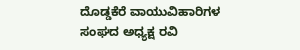ದೊಡ್ಡಕೆರೆ ವಾಯುವಿಹಾರಿಗಳ ಸಂಘದ ಅಧ್ಯಕ್ಷ ರವಿ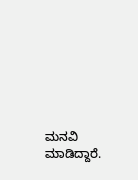ಮನವಿ ಮಾಡಿದ್ದಾರೆ.